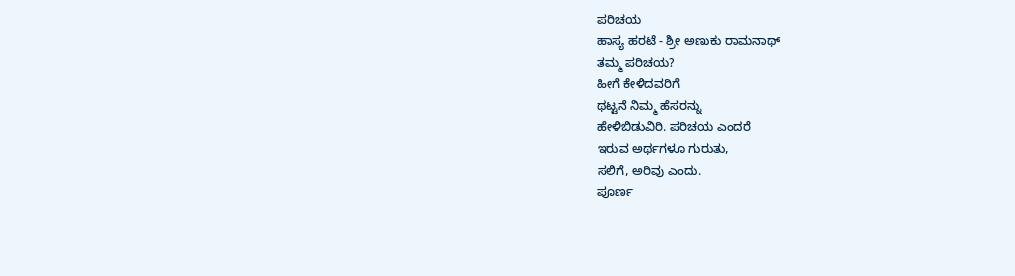ಪರಿಚಯ
ಹಾಸ್ಯ ಹರಟೆ - ಶ್ರೀ ಅಣುಕು ರಾಮನಾಥ್
ತಮ್ಮ ಪರಿಚಯ?
ಹೀಗೆ ಕೇಳಿದವರಿಗೆ
ಥಟ್ಟನೆ ನಿಮ್ಮ ಹೆಸರನ್ನು
ಹೇಳಿಬಿಡುವಿರಿ. ಪರಿಚಯ ಎಂದರೆ
ಇರುವ ಅರ್ಥಗಳೂ ಗುರುತು,
ಸಲಿಗೆ, ಅರಿವು ಎಂದು.
ಪೂರ್ಣ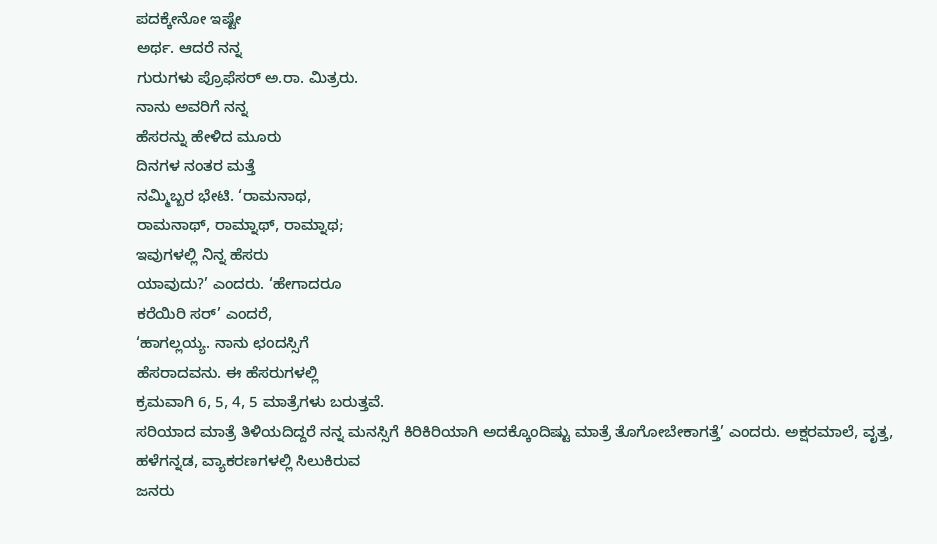ಪದಕ್ಕೇನೋ ಇಷ್ಟೇ
ಅರ್ಥ. ಆದರೆ ನನ್ನ
ಗುರುಗಳು ಪ್ರೊಫೆಸರ್ ಅ.ರಾ. ಮಿತ್ರರು.
ನಾನು ಅವರಿಗೆ ನನ್ನ
ಹೆಸರನ್ನು ಹೇಳಿದ ಮೂರು
ದಿನಗಳ ನಂತರ ಮತ್ತೆ
ನಮ್ಮಿಬ್ಬರ ಭೇಟಿ. ‘ರಾಮನಾಥ,
ರಾಮನಾಥ್, ರಾಮ್ನಾಥ್, ರಾಮ್ನಾಥ;
ಇವುಗಳಲ್ಲಿ ನಿನ್ನ ಹೆಸರು
ಯಾವುದು?’ ಎಂದರು. ‘ಹೇಗಾದರೂ
ಕರೆಯಿರಿ ಸರ್’ ಎಂದರೆ,
‘ಹಾಗಲ್ಲಯ್ಯ. ನಾನು ಛಂದಸ್ಸಿಗೆ
ಹೆಸರಾದವನು. ಈ ಹೆಸರುಗಳಲ್ಲಿ
ಕ್ರಮವಾಗಿ 6, 5, 4, 5 ಮಾತ್ರೆಗಳು ಬರುತ್ತವೆ.
ಸರಿಯಾದ ಮಾತ್ರೆ ತಿಳಿಯದಿದ್ದರೆ ನನ್ನ ಮನಸ್ಸಿಗೆ ಕಿರಿಕಿರಿಯಾಗಿ ಅದಕ್ಕೊಂದಿಷ್ಟು ಮಾತ್ರೆ ತೊಗೋಬೇಕಾಗತ್ತೆ’ ಎಂದರು. ಅಕ್ಷರಮಾಲೆ, ವೃತ್ತ,
ಹಳೆಗನ್ನಡ, ವ್ಯಾಕರಣಗಳಲ್ಲಿ ಸಿಲುಕಿರುವ
ಜನರು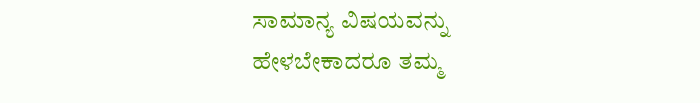ಸಾಮಾನ್ಯ ವಿಷಯವನ್ನು
ಹೇಳಬೇಕಾದರೂ ತಮ್ಮ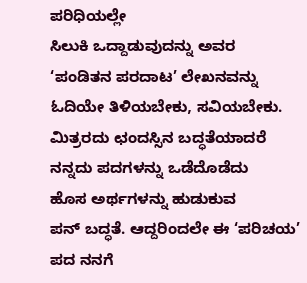ಪರಿಧಿಯಲ್ಲೇ
ಸಿಲುಕಿ ಒದ್ದಾಡುವುದನ್ನು ಅವರ
‘ಪಂಡಿತನ ಪರದಾಟ’ ಲೇಖನವನ್ನು
ಓದಿಯೇ ತಿಳಿಯಬೇಕು, ಸವಿಯಬೇಕು.
ಮಿತ್ರರದು ಛಂದಸ್ಸಿನ ಬದ್ಧತೆಯಾದರೆ
ನನ್ನದು ಪದಗಳನ್ನು ಒಡೆದೊಡೆದು
ಹೊಸ ಅರ್ಥಗಳನ್ನು ಹುಡುಕುವ
ಪನ್ ಬದ್ಧತೆ. ಆದ್ದರಿಂದಲೇ ಈ ‘ಪರಿಚಯ’
ಪದ ನನಗೆ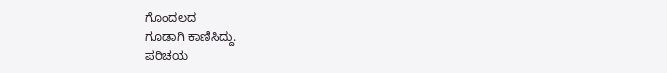ಗೊಂದಲದ
ಗೂಡಾಗಿ ಕಾಣಿಸಿದ್ದು.
ಪರಿಚಯ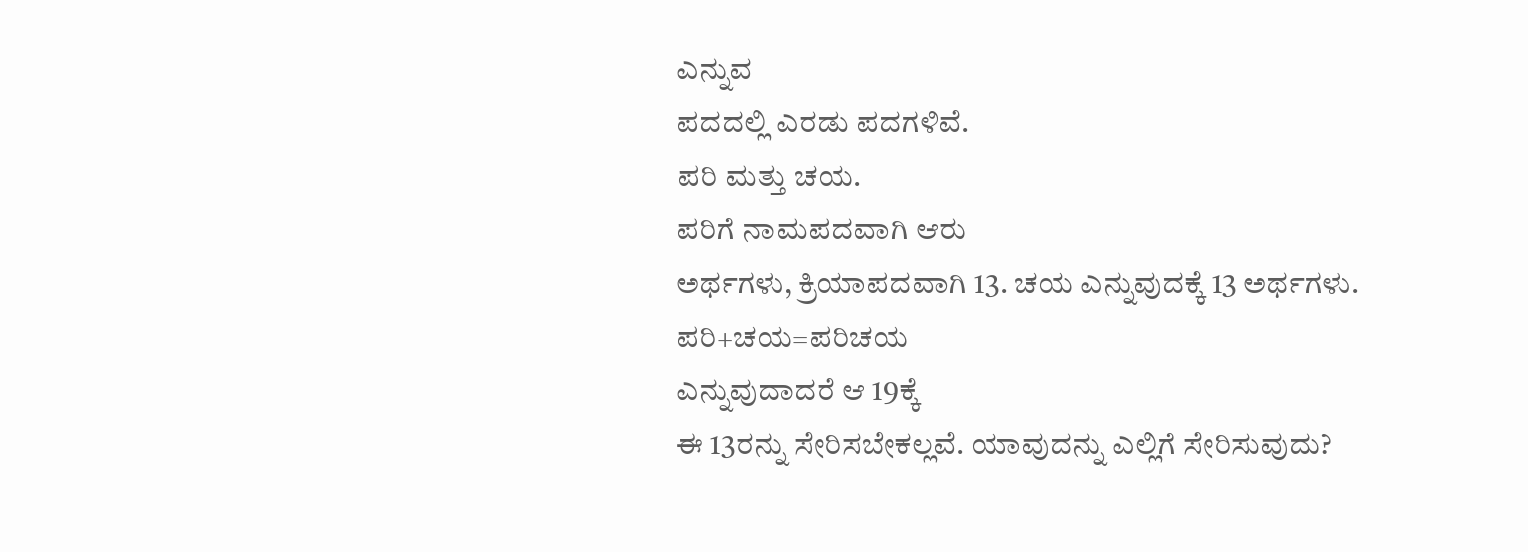ಎನ್ನುವ
ಪದದಲ್ಲಿ ಎರಡು ಪದಗಳಿವೆ.
ಪರಿ ಮತ್ತು ಚಯ.
ಪರಿಗೆ ನಾಮಪದವಾಗಿ ಆರು
ಅರ್ಥಗಳು, ಕ್ರಿಯಾಪದವಾಗಿ 13. ಚಯ ಎನ್ನುವುದಕ್ಕೆ 13 ಅರ್ಥಗಳು. ಪರಿ+ಚಯ=ಪರಿಚಯ
ಎನ್ನುವುದಾದರೆ ಆ 19ಕ್ಕೆ
ಈ 13ರನ್ನು ಸೇರಿಸಬೇಕಲ್ಲವೆ. ಯಾವುದನ್ನು ಎಲ್ಲಿಗೆ ಸೇರಿಸುವುದು?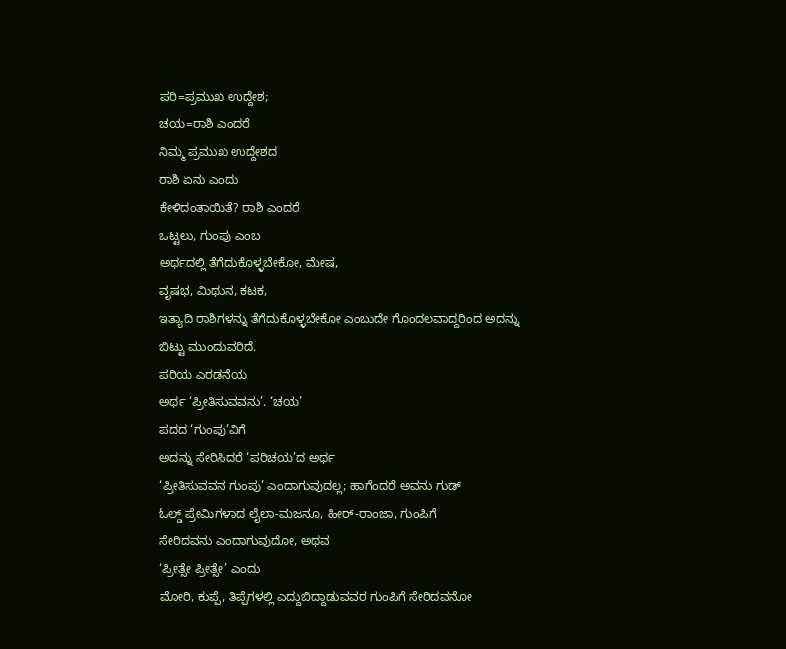ಪರಿ=ಪ್ರಮುಖ ಉದ್ದೇಶ;
ಚಯ=ರಾಶಿ ಎಂದರೆ
ನಿಮ್ಮ ಪ್ರಮುಖ ಉದ್ದೇಶದ
ರಾಶಿ ಏನು ಎಂದು
ಕೇಳಿದಂತಾಯಿತೆ? ರಾಶಿ ಎಂದರೆ
ಒಟ್ಟಲು, ಗುಂಪು ಎಂಬ
ಅರ್ಥದಲ್ಲಿ ತೆಗೆದುಕೊಳ್ಳಬೇಕೋ, ಮೇಷ,
ವೃಷಭ, ಮಿಥುನ, ಕಟಕ,
ಇತ್ಯಾದಿ ರಾಶಿಗಳನ್ನು ತೆಗೆದುಕೊಳ್ಳಬೇಕೋ ಎಂಬುದೇ ಗೊಂದಲವಾದ್ದರಿಂದ ಅದನ್ನು
ಬಿಟ್ಟು ಮುಂದುವರಿದೆ.
ಪರಿಯ ಎರಡನೆಯ
ಅರ್ಥ ‘ಪ್ರೀತಿಸುವವನು’. ‘ಚಯ’
ಪದದ ‘ಗುಂಪು’ವಿಗೆ
ಅದನ್ನು ಸೇರಿಸಿದರೆ ‘ಪರಿಚಯ’ದ ಅರ್ಥ
‘ಪ್ರೀತಿಸುವವನ ಗುಂಪು’ ಎಂದಾಗುವುದಲ್ಲ; ಹಾಗೆಂದರೆ ಅವನು ಗುಡ್
ಓಲ್ಡ್ ಪ್ರೇಮಿಗಳಾದ ಲೈಲಾ-ಮಜನೂ, ಹೀರ್-ರಾಂಜಾ, ಗುಂಪಿಗೆ
ಸೇರಿದವನು ಎಂದಾಗುವುದೋ, ಅಥವ
‘ಪ್ರೀತ್ಸೇ ಪ್ರೀತ್ಸೇ’ ಎಂದು
ಮೋರಿ, ಕುಪ್ಪೆ, ತಿಪ್ಪೆಗಳಲ್ಲಿ ಎದ್ದುಬಿದ್ದಾಡುವವರ ಗುಂಪಿಗೆ ಸೇರಿದವನೋ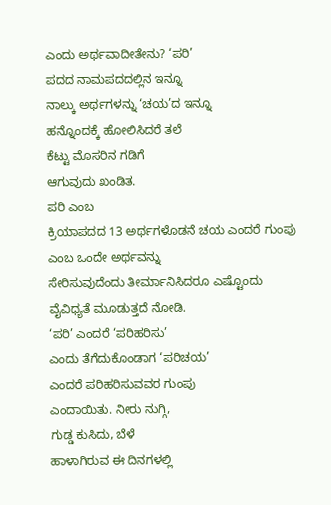ಎಂದು ಅರ್ಥವಾದೀತೇನು? ‘ಪರಿ’
ಪದದ ನಾಮಪದದಲ್ಲಿನ ಇನ್ನೂ
ನಾಲ್ಕು ಅರ್ಥಗಳನ್ನು ‘ಚಯ’ದ ಇನ್ನೂ
ಹನ್ನೊಂದಕ್ಕೆ ಹೋಲಿಸಿದರೆ ತಲೆ
ಕೆಟ್ಟು ಮೊಸರಿನ ಗಡಿಗೆ
ಆಗುವುದು ಖಂಡಿತ.
ಪರಿ ಎಂಬ
ಕ್ರಿಯಾಪದದ 13 ಅರ್ಥಗಳೊಡನೆ ಚಯ ಎಂದರೆ ಗುಂಪು
ಎಂಬ ಒಂದೇ ಅರ್ಥವನ್ನು
ಸೇರಿಸುವುದೆಂದು ತೀರ್ಮಾನಿಸಿದರೂ ಎಷ್ಟೊಂದು
ವೈವಿಧ್ಯತೆ ಮೂಡುತ್ತದೆ ನೋಡಿ.
‘ಪರಿ’ ಎಂದರೆ ‘ಪರಿಹರಿಸು’
ಎಂದು ತೆಗೆದುಕೊಂಡಾಗ ‘ಪರಿಚಯ’
ಎಂದರೆ ಪರಿಹರಿಸುವವರ ಗುಂಪು
ಎಂದಾಯಿತು. ನೀರು ನುಗ್ಗಿ,
ಗುಡ್ಡ ಕುಸಿದು, ಬೆಳೆ
ಹಾಳಾಗಿರುವ ಈ ದಿನಗಳಲ್ಲಿ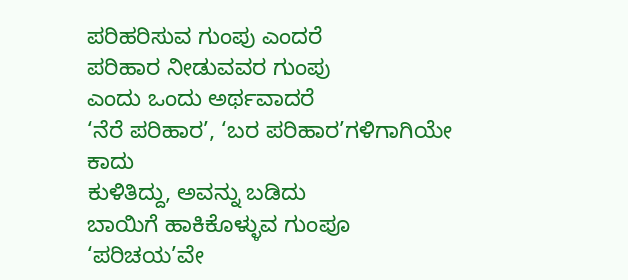ಪರಿಹರಿಸುವ ಗುಂಪು ಎಂದರೆ
ಪರಿಹಾರ ನೀಡುವವರ ಗುಂಪು
ಎಂದು ಒಂದು ಅರ್ಥವಾದರೆ
‘ನೆರೆ ಪರಿಹಾರ’, ‘ಬರ ಪರಿಹಾರ’ಗಳಿಗಾಗಿಯೇ ಕಾದು
ಕುಳಿತಿದ್ದು, ಅವನ್ನು ಬಡಿದು
ಬಾಯಿಗೆ ಹಾಕಿಕೊಳ್ಳುವ ಗುಂಪೂ
‘ಪರಿಚಯ’ವೇ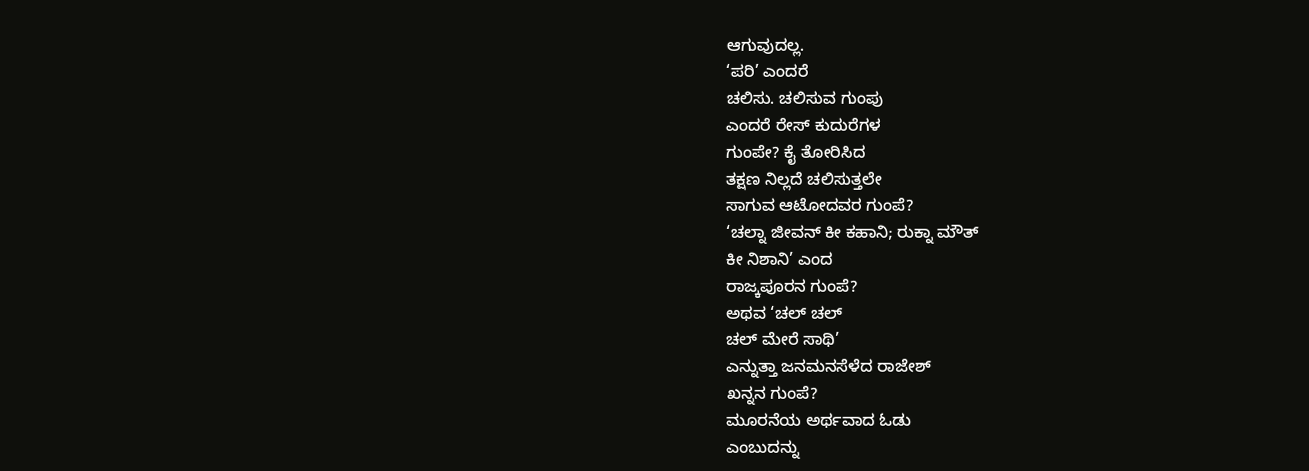ಆಗುವುದಲ್ಲ.
‘ಪರಿ’ ಎಂದರೆ
ಚಲಿಸು. ಚಲಿಸುವ ಗುಂಪು
ಎಂದರೆ ರೇಸ್ ಕುದುರೆಗಳ
ಗುಂಪೇ? ಕೈ ತೋರಿಸಿದ
ತಕ್ಷಣ ನಿಲ್ಲದೆ ಚಲಿಸುತ್ತಲೇ
ಸಾಗುವ ಆಟೋದವರ ಗುಂಪೆ?
‘ಚಲ್ನಾ ಜೀವನ್ ಕೀ ಕಹಾನಿ; ರುಕ್ನಾ ಮೌತ್
ಕೀ ನಿಶಾನಿ’ ಎಂದ
ರಾಜ್ಕಪೂರನ ಗುಂಪೆ?
ಅಥವ ‘ಚಲ್ ಚಲ್
ಚಲ್ ಮೇರೆ ಸಾಥಿ’
ಎನ್ನುತ್ತಾ ಜನಮನಸೆಳೆದ ರಾಜೇಶ್
ಖನ್ನನ ಗುಂಪೆ?
ಮೂರನೆಯ ಅರ್ಥವಾದ ಓಡು
ಎಂಬುದನ್ನು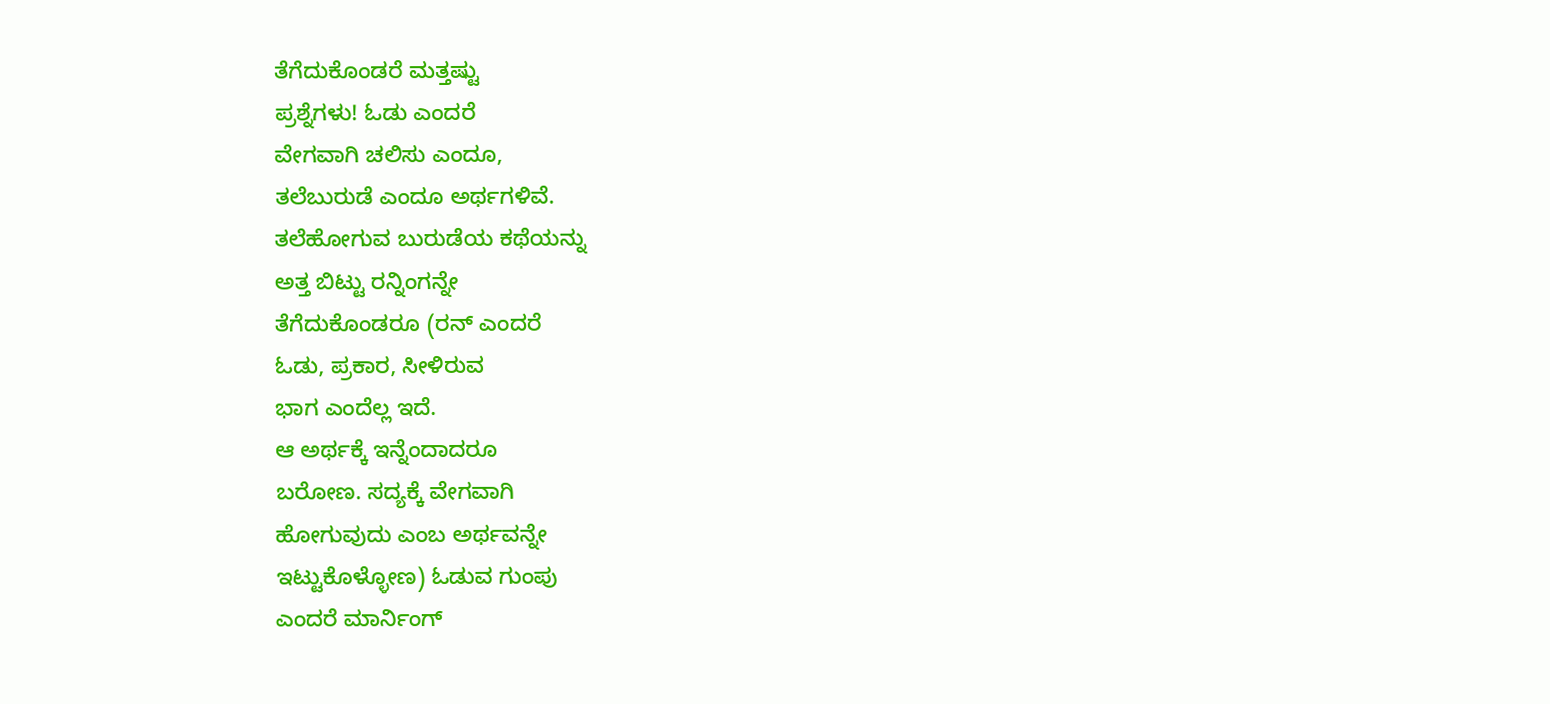ತೆಗೆದುಕೊಂಡರೆ ಮತ್ತಷ್ಟು
ಪ್ರಶ್ನೆಗಳು! ಓಡು ಎಂದರೆ
ವೇಗವಾಗಿ ಚಲಿಸು ಎಂದೂ,
ತಲೆಬುರುಡೆ ಎಂದೂ ಅರ್ಥಗಳಿವೆ.
ತಲೆಹೋಗುವ ಬುರುಡೆಯ ಕಥೆಯನ್ನು
ಅತ್ತ ಬಿಟ್ಟು ರನ್ನಿಂಗನ್ನೇ
ತೆಗೆದುಕೊಂಡರೂ (ರನ್ ಎಂದರೆ
ಓಡು, ಪ್ರಕಾರ, ಸೀಳಿರುವ
ಭಾಗ ಎಂದೆಲ್ಲ ಇದೆ.
ಆ ಅರ್ಥಕ್ಕೆ ಇನ್ನೆಂದಾದರೂ
ಬರೋಣ. ಸದ್ಯಕ್ಕೆ ವೇಗವಾಗಿ
ಹೋಗುವುದು ಎಂಬ ಅರ್ಥವನ್ನೇ
ಇಟ್ಟುಕೊಳ್ಳೋಣ) ಓಡುವ ಗುಂಪು
ಎಂದರೆ ಮಾರ್ನಿಂಗ್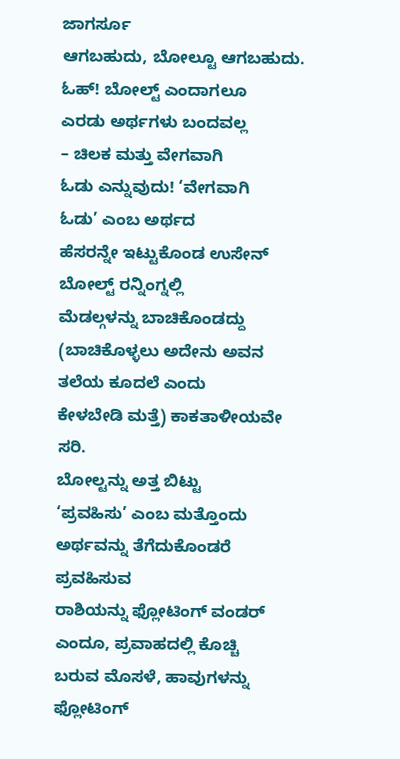ಜಾಗರ್ಸೂ
ಆಗಬಹುದು, ಬೋಲ್ಟೂ ಆಗಬಹುದು.
ಓಹ್! ಬೋಲ್ಟ್ ಎಂದಾಗಲೂ
ಎರಡು ಅರ್ಥಗಳು ಬಂದವಲ್ಲ
– ಚಿಲಕ ಮತ್ತು ವೇಗವಾಗಿ
ಓಡು ಎನ್ನುವುದು! ‘ವೇಗವಾಗಿ
ಓಡು’ ಎಂಬ ಅರ್ಥದ
ಹೆಸರನ್ನೇ ಇಟ್ಟುಕೊಂಡ ಉಸೇನ್
ಬೋಲ್ಟ್ ರನ್ನಿಂಗ್ನಲ್ಲಿ
ಮೆಡಲ್ಗಳನ್ನು ಬಾಚಿಕೊಂಡದ್ದು (ಬಾಚಿಕೊಳ್ಳಲು ಅದೇನು ಅವನ
ತಲೆಯ ಕೂದಲೆ ಎಂದು
ಕೇಳಬೇಡಿ ಮತ್ತೆ) ಕಾಕತಾಳೀಯವೇ
ಸರಿ.
ಬೋಲ್ಟನ್ನು ಅತ್ತ ಬಿಟ್ಟು
‘ಪ್ರವಹಿಸು’ ಎಂಬ ಮತ್ತೊಂದು
ಅರ್ಥವನ್ನು ತೆಗೆದುಕೊಂಡರೆ ಪ್ರವಹಿಸುವ
ರಾಶಿಯನ್ನು ಫ್ಲೋಟಿಂಗ್ ವಂಡರ್
ಎಂದೂ, ಪ್ರವಾಹದಲ್ಲಿ ಕೊಚ್ಚಿ
ಬರುವ ಮೊಸಳೆ, ಹಾವುಗಳನ್ನು
ಫ್ಲೋಟಿಂಗ್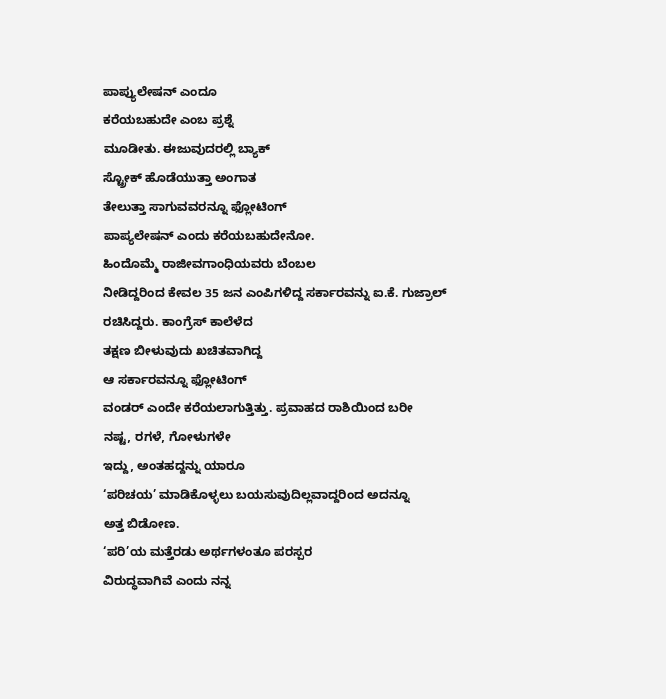ಪಾಪ್ಯುಲೇಷನ್ ಎಂದೂ
ಕರೆಯಬಹುದೇ ಎಂಬ ಪ್ರಶ್ನೆ
ಮೂಡೀತು. ಈಜುವುದರಲ್ಲಿ ಬ್ಯಾಕ್
ಸ್ಟ್ರೋಕ್ ಹೊಡೆಯುತ್ತಾ ಅಂಗಾತ
ತೇಲುತ್ತಾ ಸಾಗುವವರನ್ನೂ ಫ್ಲೋಟಿಂಗ್
ಪಾಪ್ಯಲೇಷನ್ ಎಂದು ಕರೆಯಬಹುದೇನೋ.
ಹಿಂದೊಮ್ಮೆ ರಾಜೀವಗಾಂಧಿಯವರು ಬೆಂಬಲ
ನೀಡಿದ್ದರಿಂದ ಕೇವಲ 35 ಜನ ಎಂಪಿಗಳಿದ್ದ ಸರ್ಕಾರವನ್ನು ಐ.ಕೆ. ಗುಜ್ರಾಲ್
ರಚಿಸಿದ್ದರು. ಕಾಂಗ್ರೆಸ್ ಕಾಲೆಳೆದ
ತಕ್ಷಣ ಬೀಳುವುದು ಖಚಿತವಾಗಿದ್ದ
ಆ ಸರ್ಕಾರವನ್ನೂ ಫ್ಲೋಟಿಂಗ್
ವಂಡರ್ ಎಂದೇ ಕರೆಯಲಾಗುತ್ತಿತ್ತು. ಪ್ರವಾಹದ ರಾಶಿಯಿಂದ ಬರೀ
ನಷ್ಟ, ರಗಳೆ, ಗೋಳುಗಳೇ
ಇದ್ದು, ಅಂತಹದ್ದನ್ನು ಯಾರೂ
‘ಪರಿಚಯ’ ಮಾಡಿಕೊಳ್ಳಲು ಬಯಸುವುದಿಲ್ಲವಾದ್ದರಿಂದ ಅದನ್ನೂ
ಅತ್ತ ಬಿಡೋಣ.
‘ಪರಿ’ಯ ಮತ್ತೆರಡು ಅರ್ಥಗಳಂತೂ ಪರಸ್ಪರ
ವಿರುದ್ಧವಾಗಿವೆ ಎಂದು ನನ್ನ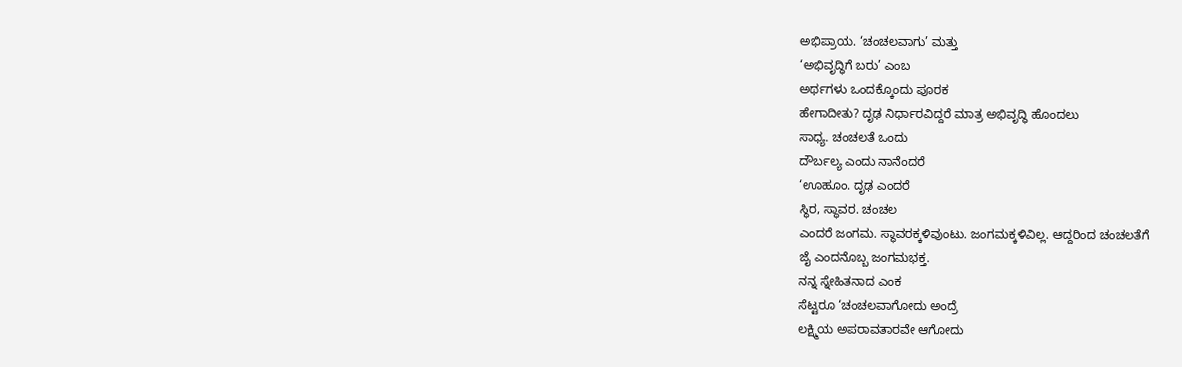ಅಭಿಪ್ರಾಯ. ‘ಚಂಚಲವಾಗು’ ಮತ್ತು
‘ಅಭಿವೃದ್ಧಿಗೆ ಬರು’ ಎಂಬ
ಅರ್ಥಗಳು ಒಂದಕ್ಕೊಂದು ಪೂರಕ
ಹೇಗಾದೀತು? ದೃಢ ನಿರ್ಧಾರವಿದ್ದರೆ ಮಾತ್ರ ಅಭಿವೃದ್ಧಿ ಹೊಂದಲು
ಸಾಧ್ಯ. ಚಂಚಲತೆ ಒಂದು
ದೌರ್ಬಲ್ಯ ಎಂದು ನಾನೆಂದರೆ
‘ಊಹೂಂ. ದೃಢ ಎಂದರೆ
ಸ್ಥಿರ, ಸ್ಥಾವರ. ಚಂಚಲ
ಎಂದರೆ ಜಂಗಮ. ಸ್ಥಾವರಕ್ಕಳಿವುಂಟು. ಜಂಗಮಕ್ಕಳಿವಿಲ್ಲ. ಆದ್ದರಿಂದ ಚಂಚಲತೆಗೆ
ಜೈ ಎಂದನೊಬ್ಬ ಜಂಗಮಭಕ್ತ.
ನನ್ನ ಸ್ನೇಹಿತನಾದ ಎಂಕ
ಸೆಟ್ಟರೂ ‘ಚಂಚಲವಾಗೋದು ಅಂದ್ರೆ
ಲಕ್ಷ್ಮಿಯ ಅಪರಾವತಾರವೇ ಆಗೋದು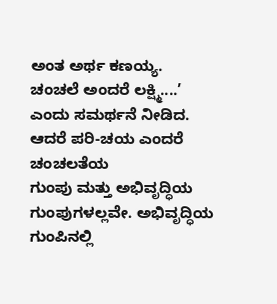ಅಂತ ಅರ್ಥ ಕಣಯ್ಯ.
ಚಂಚಲೆ ಅಂದರೆ ಲಕ್ಷ್ಮಿ....’
ಎಂದು ಸಮರ್ಥನೆ ನೀಡಿದ.
ಆದರೆ ಪರಿ-ಚಯ ಎಂದರೆ ಚಂಚಲತೆಯ
ಗುಂಪು ಮತ್ತು ಅಭಿವೃದ್ಧಿಯ
ಗುಂಪುಗಳಲ್ಲವೇ. ಅಭಿವೃದ್ಧಿಯ ಗುಂಪಿನಲ್ಲಿ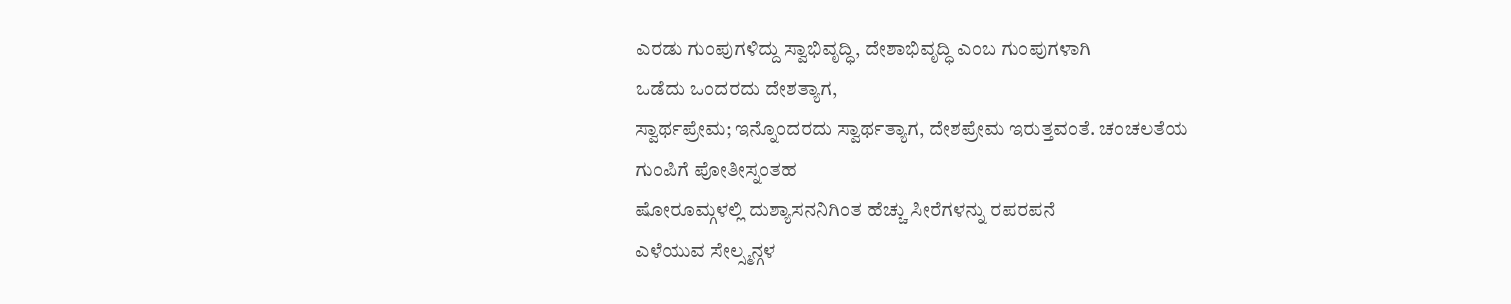ಎರಡು ಗುಂಪುಗಳಿದ್ದು ಸ್ವಾಭಿವೃದ್ಧಿ, ದೇಶಾಭಿವೃದ್ಧಿ ಎಂಬ ಗುಂಪುಗಳಾಗಿ
ಒಡೆದು ಒಂದರದು ದೇಶತ್ಯಾಗ,
ಸ್ವಾರ್ಥಪ್ರೇಮ; ಇನ್ನೊಂದರದು ಸ್ವಾರ್ಥತ್ಯಾಗ, ದೇಶಪ್ರೇಮ ಇರುತ್ತವಂತೆ. ಚಂಚಲತೆಯ
ಗುಂಪಿಗೆ ಪೋತೀಸ್ನಂತಹ
ಷೋರೂಮ್ಗಳಲ್ಲಿ ದುಶ್ಯಾಸನನಿಗಿಂತ ಹೆಚ್ಚು ಸೀರೆಗಳನ್ನು ರಪರಪನೆ
ಎಳೆಯುವ ಸೇಲ್ಸ್ಮನ್ಗಳ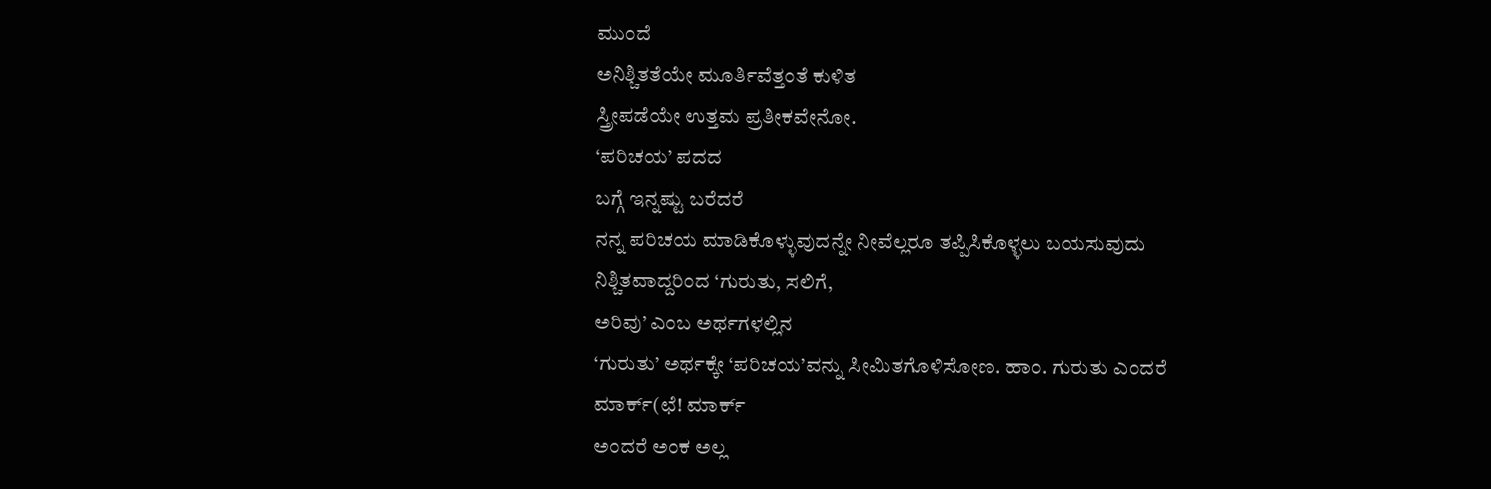ಮುಂದೆ
ಅನಿಶ್ಚಿತತೆಯೇ ಮೂರ್ತಿವೆತ್ತಂತೆ ಕುಳಿತ
ಸ್ತ್ರೀಪಡೆಯೇ ಉತ್ತಮ ಪ್ರತೀಕವೇನೋ.
‘ಪರಿಚಯ’ ಪದದ
ಬಗ್ಗೆ ಇನ್ನಷ್ಟು ಬರೆದರೆ
ನನ್ನ ಪರಿಚಯ ಮಾಡಿಕೊಳ್ಳುವುದನ್ನೇ ನೀವೆಲ್ಲರೂ ತಪ್ಪಿಸಿಕೊಳ್ಳಲು ಬಯಸುವುದು
ನಿಶ್ಚಿತವಾದ್ದರಿಂದ ‘ಗುರುತು, ಸಲಿಗೆ,
ಅರಿವು’ ಎಂಬ ಅರ್ಥಗಳಲ್ಲಿನ
‘ಗುರುತು’ ಅರ್ಥಕ್ಕೇ ‘ಪರಿಚಯ’ವನ್ನು ಸೀಮಿತಗೊಳಿಸೋಣ. ಹಾಂ. ಗುರುತು ಎಂದರೆ
ಮಾರ್ಕ್(ಛೆ! ಮಾರ್ಕ್
ಅಂದರೆ ಅಂಕ ಅಲ್ಲ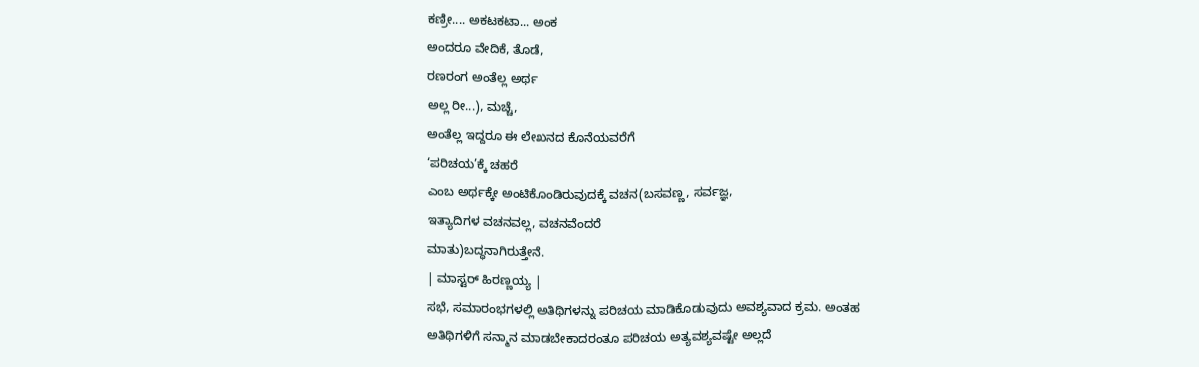ಕಣ್ರೀ.... ಅಕಟಕಟಾ... ಅಂಕ
ಅಂದರೂ ವೇದಿಕೆ, ತೊಡೆ,
ರಣರಂಗ ಅಂತೆಲ್ಲ ಅರ್ಥ
ಅಲ್ಲ ರೀ...), ಮಚ್ಚೆ,
ಅಂತೆಲ್ಲ ಇದ್ದರೂ ಈ ಲೇಖನದ ಕೊನೆಯವರೆಗೆ
‘ಪರಿಚಯ’ಕ್ಕೆ ಚಹರೆ
ಎಂಬ ಅರ್ಥಕ್ಕೇ ಅಂಟಿಕೊಂಡಿರುವುದಕ್ಕೆ ವಚನ(ಬಸವಣ್ಣ, ಸರ್ವಜ್ಞ,
ಇತ್ಯಾದಿಗಳ ವಚನವಲ್ಲ, ವಚನವೆಂದರೆ
ಮಾತು)ಬದ್ಧನಾಗಿರುತ್ತೇನೆ.
| ಮಾಸ್ಟರ್ ಹಿರಣ್ಣಯ್ಯ |
ಸಭೆ, ಸಮಾರಂಭಗಳಲ್ಲಿ ಅತಿಥಿಗಳನ್ನು ಪರಿಚಯ ಮಾಡಿಕೊಡುವುದು ಅವಶ್ಯವಾದ ಕ್ರಮ. ಅಂತಹ
ಅತಿಥಿಗಳಿಗೆ ಸನ್ಮಾನ ಮಾಡಬೇಕಾದರಂತೂ ಪರಿಚಯ ಅತ್ಯವಶ್ಯವಷ್ಟೇ ಅಲ್ಲದೆ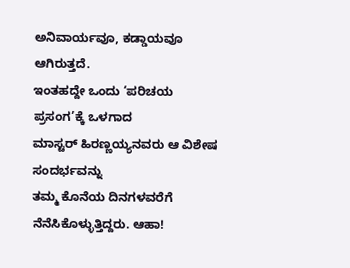ಅನಿವಾರ್ಯವೂ, ಕಡ್ಡಾಯವೂ ಆಗಿರುತ್ತದೆ.
ಇಂತಹದ್ದೇ ಒಂದು ‘ಪರಿಚಯ
ಪ್ರಸಂಗ’ಕ್ಕೆ ಒಳಗಾದ
ಮಾಸ್ಟರ್ ಹಿರಣ್ಣಯ್ಯನವರು ಆ ವಿಶೇಷ ಸಂದರ್ಭವನ್ನು
ತಮ್ಮ ಕೊನೆಯ ದಿನಗಳವರೆಗೆ
ನೆನೆಸಿಕೊಳ್ಳುತ್ತಿದ್ದರು. ಆಹಾ!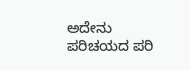ಅದೇನು
ಪರಿಚಯದ ಪರಿ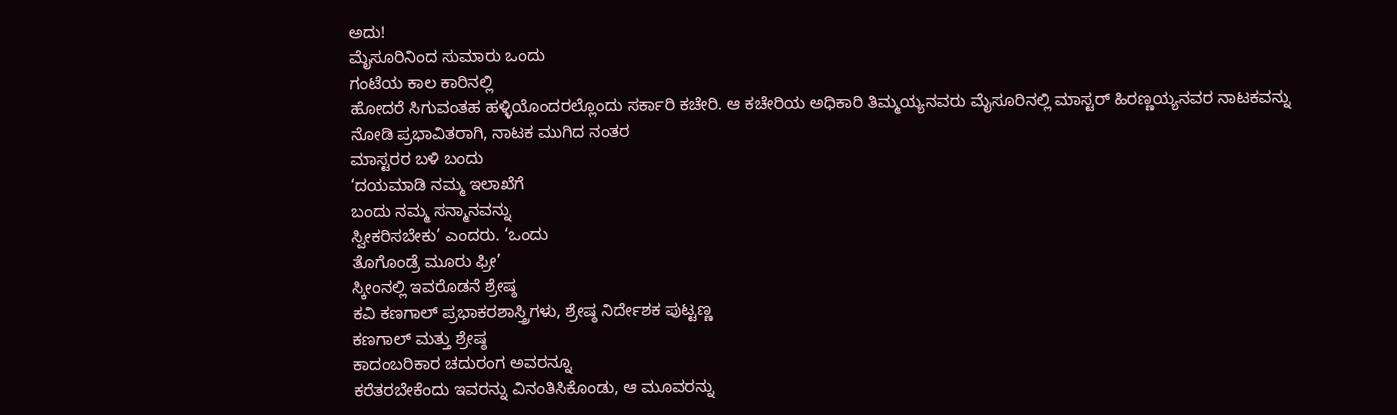ಅದು!
ಮೈಸೂರಿನಿಂದ ಸುಮಾರು ಒಂದು
ಗಂಟೆಯ ಕಾಲ ಕಾರಿನಲ್ಲಿ
ಹೋದರೆ ಸಿಗುವಂತಹ ಹಳ್ಳಿಯೊಂದರಲ್ಲೊಂದು ಸರ್ಕಾರಿ ಕಚೇರಿ. ಆ ಕಚೇರಿಯ ಅಧಿಕಾರಿ ತಿಮ್ಮಯ್ಯನವರು ಮೈಸೂರಿನಲ್ಲಿ ಮಾಸ್ಟರ್ ಹಿರಣ್ಣಯ್ಯನವರ ನಾಟಕವನ್ನು ನೋಡಿ ಪ್ರಭಾವಿತರಾಗಿ, ನಾಟಕ ಮುಗಿದ ನಂತರ
ಮಾಸ್ಟರರ ಬಳಿ ಬಂದು
‘ದಯಮಾಡಿ ನಮ್ಮ ಇಲಾಖೆಗೆ
ಬಂದು ನಮ್ಮ ಸನ್ಮಾನವನ್ನು
ಸ್ವೀಕರಿಸಬೇಕು’ ಎಂದರು. ‘ಒಂದು
ತೊಗೊಂಡ್ರೆ ಮೂರು ಫ್ರೀ’
ಸ್ಕೀಂನಲ್ಲಿ ಇವರೊಡನೆ ಶ್ರೇಷ್ಠ
ಕವಿ ಕಣಗಾಲ್ ಪ್ರಭಾಕರಶಾಸ್ತ್ರಿಗಳು, ಶ್ರೇಷ್ಠ ನಿರ್ದೇಶಕ ಪುಟ್ಟಣ್ಣ
ಕಣಗಾಲ್ ಮತ್ತು ಶ್ರೇಷ್ಠ
ಕಾದಂಬರಿಕಾರ ಚದುರಂಗ ಅವರನ್ನೂ
ಕರೆತರಬೇಕೆಂದು ಇವರನ್ನು ವಿನಂತಿಸಿಕೊಂಡು, ಆ ಮೂವರನ್ನು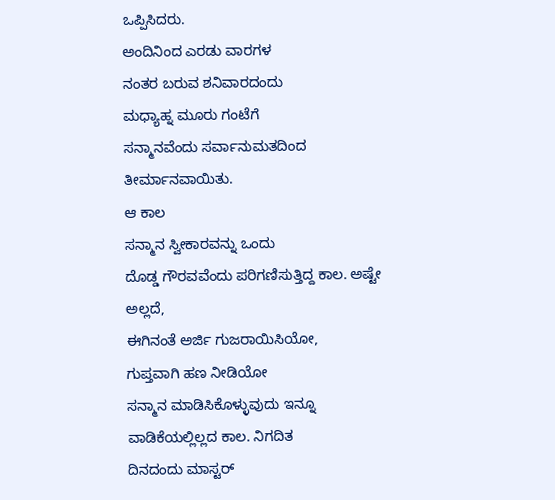ಒಪ್ಪಿಸಿದರು.
ಅಂದಿನಿಂದ ಎರಡು ವಾರಗಳ
ನಂತರ ಬರುವ ಶನಿವಾರದಂದು
ಮಧ್ಯಾಹ್ನ ಮೂರು ಗಂಟೆಗೆ
ಸನ್ಮಾನವೆಂದು ಸರ್ವಾನುಮತದಿಂದ ತೀರ್ಮಾನವಾಯಿತು.
ಆ ಕಾಲ
ಸನ್ಮಾನ ಸ್ವೀಕಾರವನ್ನು ಒಂದು
ದೊಡ್ಡ ಗೌರವವೆಂದು ಪರಿಗಣಿಸುತ್ತಿದ್ದ ಕಾಲ. ಅಷ್ಟೇ ಅಲ್ಲದೆ,
ಈಗಿನಂತೆ ಅರ್ಜಿ ಗುಜರಾಯಿಸಿಯೋ,
ಗುಪ್ತವಾಗಿ ಹಣ ನೀಡಿಯೋ
ಸನ್ಮಾನ ಮಾಡಿಸಿಕೊಳ್ಳುವುದು ಇನ್ನೂ
ವಾಡಿಕೆಯಲ್ಲಿಲ್ಲದ ಕಾಲ. ನಿಗದಿತ
ದಿನದಂದು ಮಾಸ್ಟರ್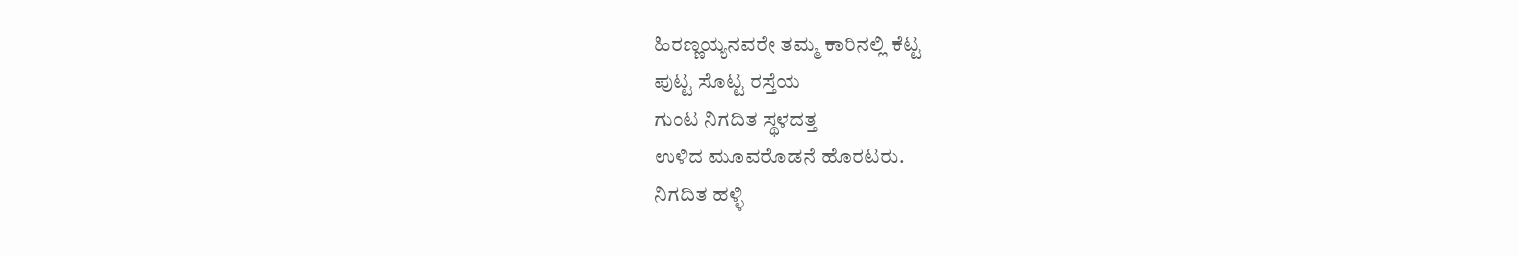ಹಿರಣ್ಣಯ್ಯನವರೇ ತಮ್ಮ ಕಾರಿನಲ್ಲಿ ಕೆಟ್ಟ
ಪುಟ್ಟ ಸೊಟ್ಟ ರಸ್ತೆಯ
ಗುಂಟ ನಿಗದಿತ ಸ್ಥಳದತ್ತ
ಉಳಿದ ಮೂವರೊಡನೆ ಹೊರಟರು.
ನಿಗದಿತ ಹಳ್ಳಿ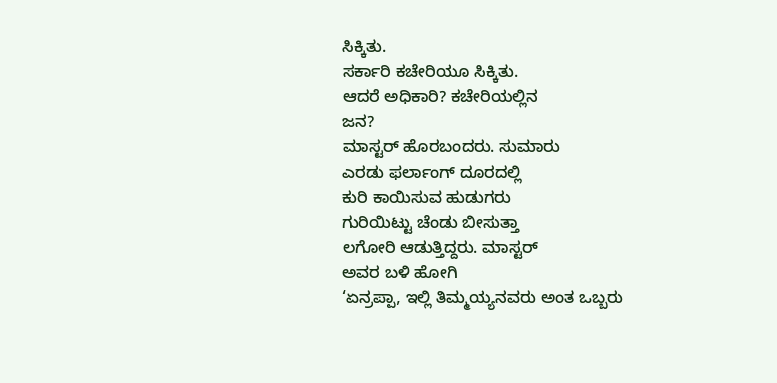ಸಿಕ್ಕಿತು.
ಸರ್ಕಾರಿ ಕಚೇರಿಯೂ ಸಿಕ್ಕಿತು.
ಆದರೆ ಅಧಿಕಾರಿ? ಕಚೇರಿಯಲ್ಲಿನ
ಜನ?
ಮಾಸ್ಟರ್ ಹೊರಬಂದರು. ಸುಮಾರು
ಎರಡು ಫರ್ಲಾಂಗ್ ದೂರದಲ್ಲಿ
ಕುರಿ ಕಾಯಿಸುವ ಹುಡುಗರು
ಗುರಿಯಿಟ್ಟು ಚೆಂಡು ಬೀಸುತ್ತಾ
ಲಗೋರಿ ಆಡುತ್ತಿದ್ದರು. ಮಾಸ್ಟರ್
ಅವರ ಬಳಿ ಹೋಗಿ
‘ಏನ್ರಪ್ಪಾ, ಇಲ್ಲಿ ತಿಮ್ಮಯ್ಯನವರು ಅಂತ ಒಬ್ಬರು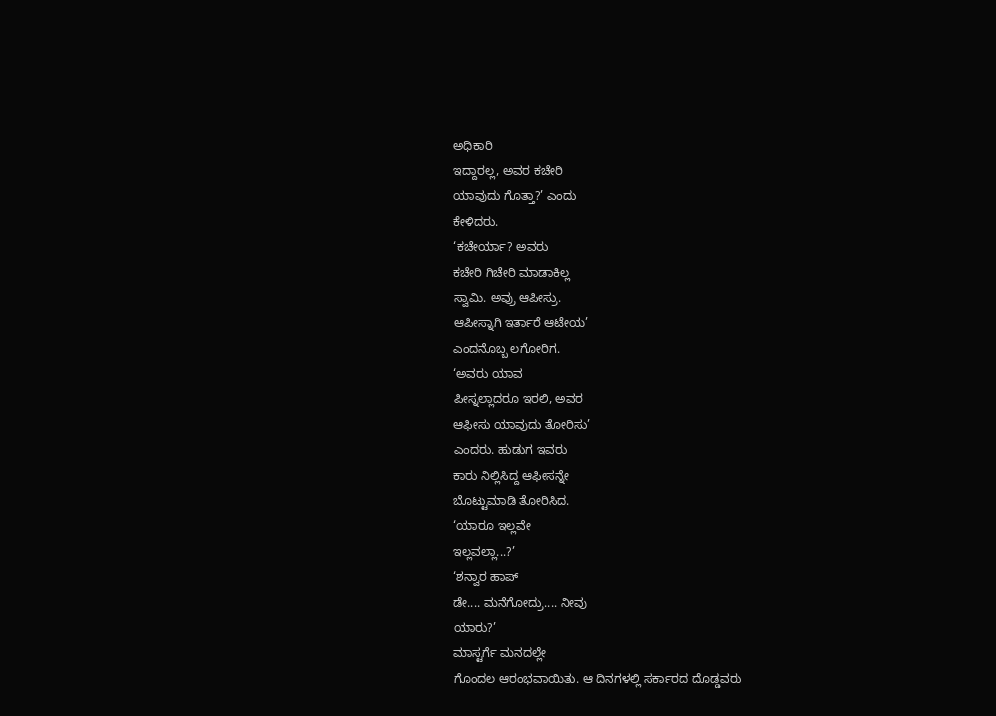ಅಧಿಕಾರಿ
ಇದ್ದಾರಲ್ಲ, ಅವರ ಕಚೇರಿ
ಯಾವುದು ಗೊತ್ತಾ?’ ಎಂದು
ಕೇಳಿದರು.
‘ಕಚೇರ್ಯಾ? ಅವರು
ಕಚೇರಿ ಗಿಚೇರಿ ಮಾಡಾಕಿಲ್ಲ
ಸ್ವಾಮಿ. ಅವ್ರು ಆಪೀಸ್ರು.
ಆಪೀಸ್ನಾಗಿ ಇರ್ತಾರೆ ಆಟೇಯ’
ಎಂದನೊಬ್ಬ ಲಗೋರಿಗ.
‘ಅವರು ಯಾವ
ಪೀಸ್ನಲ್ಲಾದರೂ ಇರಲಿ, ಅವರ
ಆಫೀಸು ಯಾವುದು ತೋರಿಸು’
ಎಂದರು. ಹುಡುಗ ಇವರು
ಕಾರು ನಿಲ್ಲಿಸಿದ್ದ ಆಫೀಸನ್ನೇ
ಬೊಟ್ಟುಮಾಡಿ ತೋರಿಸಿದ.
‘ಯಾರೂ ಇಲ್ಲವೇ
ಇಲ್ಲವಲ್ಲಾ...?’
‘ಶನ್ವಾರ ಹಾಪ್
ಡೇ.... ಮನೆಗೋದ್ರು.... ನೀವು
ಯಾರು?’
ಮಾಸ್ಟರ್ಗೆ ಮನದಲ್ಲೇ
ಗೊಂದಲ ಆರಂಭವಾಯಿತು. ಆ ದಿನಗಳಲ್ಲಿ ಸರ್ಕಾರದ ದೊಡ್ಡವರು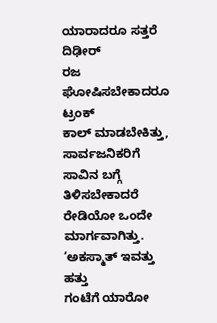ಯಾರಾದರೂ ಸತ್ತರೆ ದಿಢೀರ್
ರಜ ಘೋಷಿಸಬೇಕಾದರೂ ಟ್ರಂಕ್
ಕಾಲ್ ಮಾಡಬೇಕಿತ್ತು, ಸಾರ್ವಜನಿಕರಿಗೆ ಸಾವಿನ ಬಗ್ಗೆ ತಿಳಿಸಬೇಕಾದರೆ ರೇಡಿಯೋ ಒಂದೇ ಮಾರ್ಗವಾಗಿತ್ತು. ‘ಅಕಸ್ಮಾತ್ ಇವತ್ತು ಹತ್ತು
ಗಂಟೆಗೆ ಯಾರೋ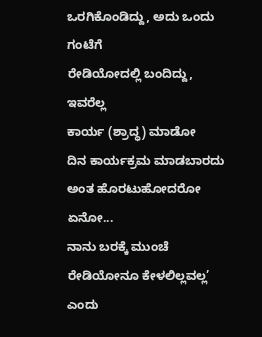ಒರಗಿಕೊಂಡಿದ್ದು, ಅದು ಒಂದು ಗಂಟೆಗೆ
ರೇಡಿಯೋದಲ್ಲಿ ಬಂದಿದ್ದು, ಇವರೆಲ್ಲ
ಕಾರ್ಯ (ಶ್ರಾದ್ಧ) ಮಾಡೋ
ದಿನ ಕಾರ್ಯಕ್ರಮ ಮಾಡಬಾರದು
ಅಂತ ಹೊರಟುಹೋದರೋ ಏನೋ...
ನಾನು ಬರಕ್ಕೆ ಮುಂಚೆ
ರೇಡಿಯೋನೂ ಕೇಳಲಿಲ್ಲವಲ್ಲ’ ಎಂದು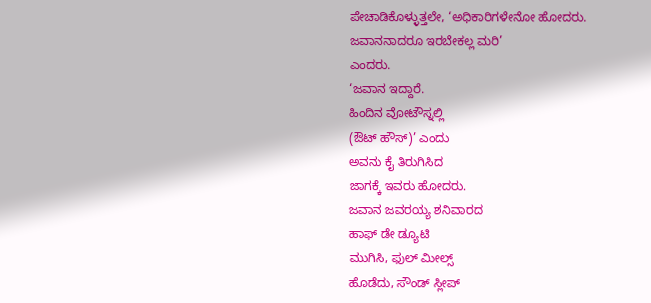ಪೇಚಾಡಿಕೊಳ್ಳುತ್ತಲೇ, ‘ಅಧಿಕಾರಿಗಳೇನೋ ಹೋದರು.
ಜವಾನನಾದರೂ ಇರಬೇಕಲ್ಲ ಮರಿ’
ಎಂದರು.
‘ಜವಾನ ಇದ್ದಾರೆ.
ಹಿಂದಿನ ವೋಟೌಸ್ನಲ್ಲಿ
(ಔಟ್ ಹೌಸ್)’ ಎಂದು
ಅವನು ಕೈ ತಿರುಗಿಸಿದ
ಜಾಗಕ್ಕೆ ಇವರು ಹೋದರು.
ಜವಾನ ಜವರಯ್ಯ ಶನಿವಾರದ
ಹಾಫ್ ಡೇ ಡ್ಯೂಟಿ
ಮುಗಿಸಿ, ಫುಲ್ ಮೀಲ್ಸ್
ಹೊಡೆದು, ಸೌಂಡ್ ಸ್ಲೀಪ್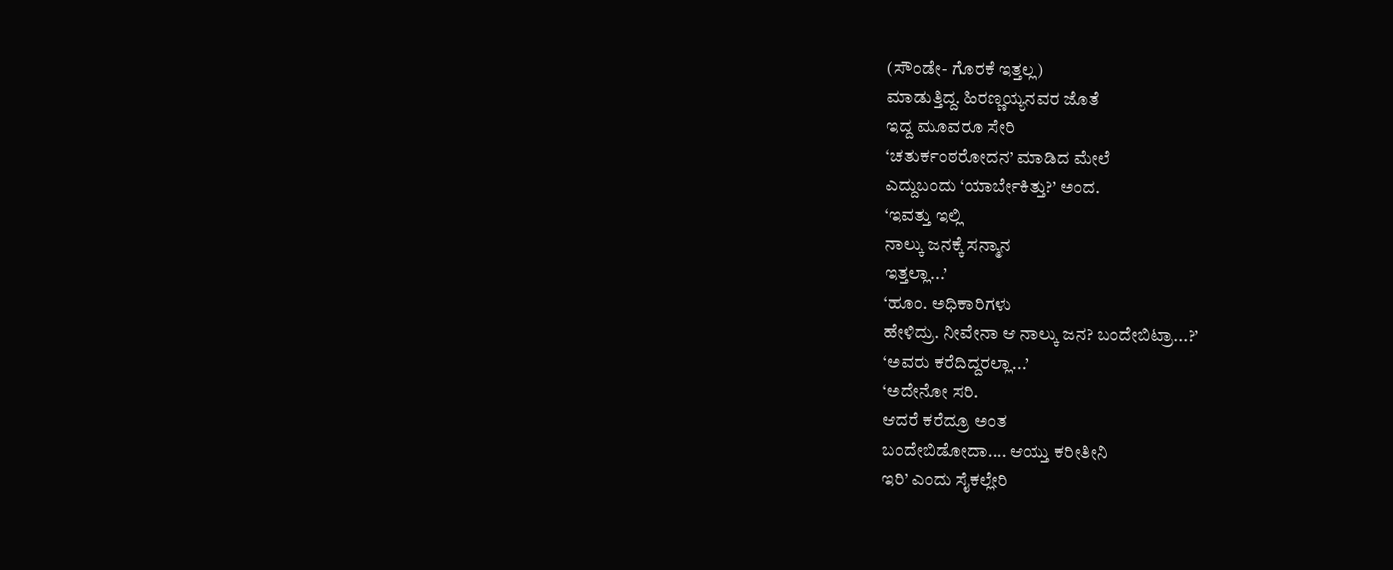(ಸೌಂಡೇ- ಗೊರಕೆ ಇತ್ತಲ್ಲ)
ಮಾಡುತ್ತಿದ್ದ. ಹಿರಣ್ಣಯ್ಯನವರ ಜೊತೆ
ಇದ್ದ ಮೂವರೂ ಸೇರಿ
‘ಚತುರ್ಕಂಠರೋದನ’ ಮಾಡಿದ ಮೇಲೆ
ಎದ್ದುಬಂದು ‘ಯಾರ್ಬೇಕಿತ್ತು?’ ಅಂದ.
‘ಇವತ್ತು ಇಲ್ಲಿ
ನಾಲ್ಕು ಜನಕ್ಕೆ ಸನ್ಮಾನ
ಇತ್ತಲ್ಲಾ...’
‘ಹೂಂ. ಅಧಿಕಾರಿಗಳು
ಹೇಳಿದ್ರು. ನೀವೇನಾ ಆ ನಾಲ್ಕು ಜನ? ಬಂದೇಬಿಟ್ರಾ...?’
‘ಅವರು ಕರೆದಿದ್ದರಲ್ಲಾ...’
‘ಅದೇನೋ ಸರಿ.
ಆದರೆ ಕರೆದ್ರೂ ಅಂತ
ಬಂದೇಬಿಡೋದಾ.... ಆಯ್ತು ಕರೀತೀನಿ
ಇರಿ’ ಎಂದು ಸೈಕಲ್ಲೇರಿ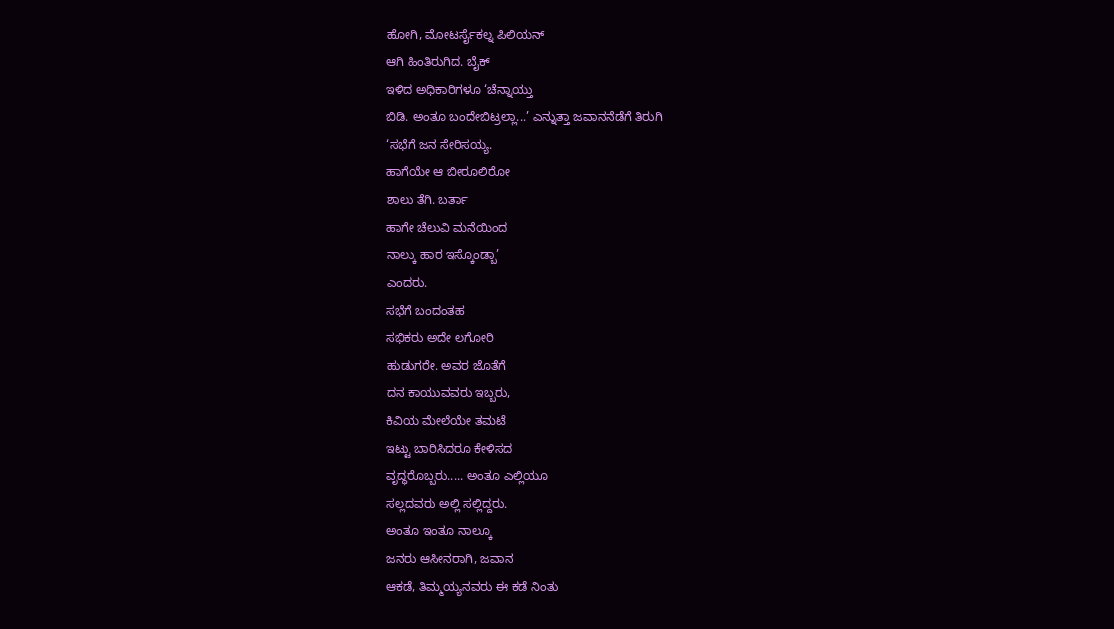ಹೋಗಿ, ಮೋಟರ್ಸೈಕಲ್ನ ಪಿಲಿಯನ್
ಆಗಿ ಹಿಂತಿರುಗಿದ. ಬೈಕ್
ಇಳಿದ ಅಧಿಕಾರಿಗಳೂ ‘ಚೆನ್ನಾಯ್ತು
ಬಿಡಿ. ಅಂತೂ ಬಂದೇಬಿಟ್ರಲ್ಲಾ...’ ಎನ್ನುತ್ತಾ ಜವಾನನೆಡೆಗೆ ತಿರುಗಿ
‘ಸಭೆಗೆ ಜನ ಸೇರಿಸಯ್ಯ.
ಹಾಗೆಯೇ ಆ ಬೀರೂಲಿರೋ
ಶಾಲು ತೆಗಿ. ಬರ್ತಾ
ಹಾಗೇ ಚೆಲುವಿ ಮನೆಯಿಂದ
ನಾಲ್ಕು ಹಾರ ಇಸ್ಕೊಂಡ್ಬಾ’
ಎಂದರು.
ಸಭೆಗೆ ಬಂದಂತಹ
ಸಭಿಕರು ಅದೇ ಲಗೋರಿ
ಹುಡುಗರೇ. ಅವರ ಜೊತೆಗೆ
ದನ ಕಾಯುವವರು ಇಬ್ಬರು,
ಕಿವಿಯ ಮೇಲೆಯೇ ತಮಟೆ
ಇಟ್ಟು ಬಾರಿಸಿದರೂ ಕೇಳಿಸದ
ವೃದ್ಧರೊಬ್ಬರು..... ಅಂತೂ ಎಲ್ಲಿಯೂ
ಸಲ್ಲದವರು ಅಲ್ಲಿ ಸಲ್ಲಿದ್ದರು.
ಅಂತೂ ಇಂತೂ ನಾಲ್ಕೂ
ಜನರು ಆಸೀನರಾಗಿ, ಜವಾನ
ಆಕಡೆ, ತಿಮ್ಮಯ್ಯನವರು ಈ ಕಡೆ ನಿಂತು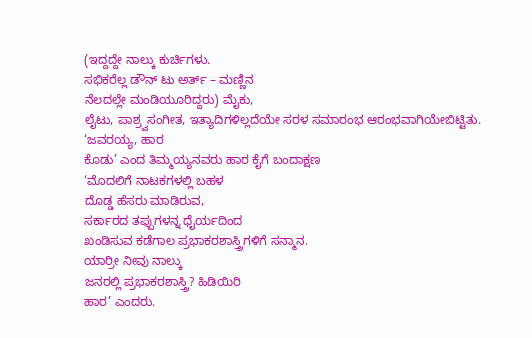(ಇದ್ದದ್ದೇ ನಾಲ್ಕು ಕುರ್ಚಿಗಳು.
ಸಭಿಕರೆಲ್ಲ ಡೌನ್ ಟು ಅರ್ತ್ – ಮಣ್ಣಿನ
ನೆಲದಲ್ಲೇ ಮಂಡಿಯೂರಿದ್ದರು) ಮೈಕು,
ಲೈಟು, ಪಾಶ್ರ್ವಸಂಗೀತ, ಇತ್ಯಾದಿಗಳಿಲ್ಲದೆಯೇ ಸರಳ ಸಮಾರಂಭ ಆರಂಭವಾಗಿಯೇಬಿಟ್ಟಿತು.
‘ಜವರಯ್ಯ, ಹಾರ
ಕೊಡು’ ಎಂದ ತಿಮ್ಮಯ್ಯನವರು ಹಾರ ಕೈಗೆ ಬಂದಾಕ್ಷಣ
‘ಮೊದಲಿಗೆ ನಾಟಕಗಳಲ್ಲಿ ಬಹಳ
ದೊಡ್ಡ ಹೆಸರು ಮಾಡಿರುವ,
ಸರ್ಕಾರದ ತಪ್ಪುಗಳನ್ನ ಧೈರ್ಯದಿಂದ
ಖಂಡಿಸುವ ಕಡೆಗಾಲ ಪ್ರಭಾಕರಶಾಸ್ತ್ರಿಗಳಿಗೆ ಸನ್ಮಾನ.
ಯಾರ್ರೀ ನೀವು ನಾಲ್ಕು
ಜನರಲ್ಲಿ ಪ್ರಭಾಕರಶಾಸ್ತ್ರಿ? ಹಿಡಿಯಿರಿ
ಹಾರ’ ಎಂದರು.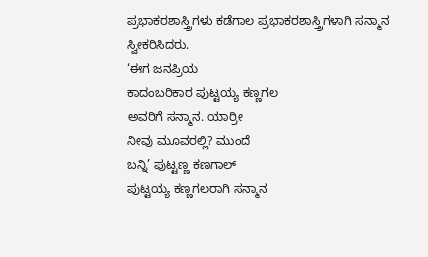ಪ್ರಭಾಕರಶಾಸ್ತ್ರಿಗಳು ಕಡೆಗಾಲ ಪ್ರಭಾಕರಶಾಸ್ತ್ರಿಗಳಾಗಿ ಸನ್ಮಾನ
ಸ್ವೀಕರಿಸಿದರು.
‘ಈಗ ಜನಪ್ರಿಯ
ಕಾದಂಬರಿಕಾರ ಪುಟ್ಟಯ್ಯ ಕಣ್ಣಗಲ
ಅವರಿಗೆ ಸನ್ಮಾನ. ಯಾರ್ರೀ
ನೀವು ಮೂವರಲ್ಲಿ? ಮುಂದೆ
ಬನ್ನಿ’ ಪುಟ್ಟಣ್ಣ ಕಣಗಾಲ್
ಪುಟ್ಟಯ್ಯ ಕಣ್ಣಗಲರಾಗಿ ಸನ್ಮಾನ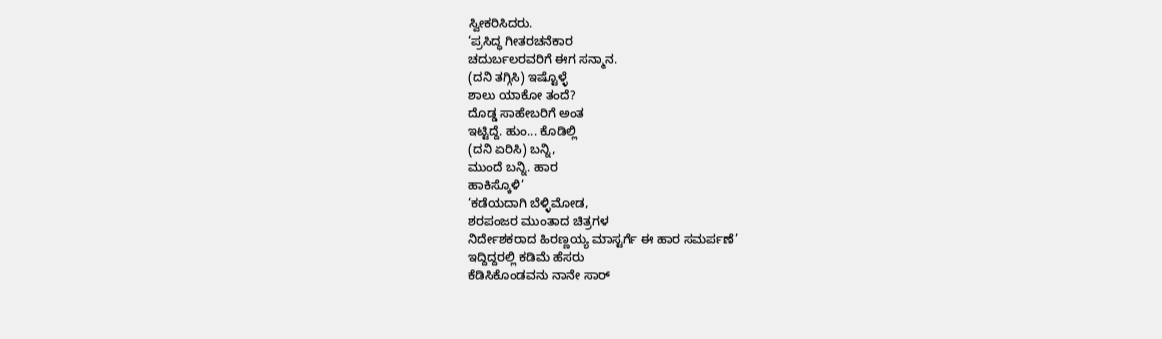ಸ್ವೀಕರಿಸಿದರು.
‘ಪ್ರಸಿದ್ಧ ಗೀತರಚನೆಕಾರ
ಚದುರ್ಬಲರವರಿಗೆ ಈಗ ಸನ್ಮಾನ.
(ದನಿ ತಗ್ಗಿಸಿ) ಇಷ್ಟೊಳ್ಳೆ
ಶಾಲು ಯಾಕೋ ತಂದೆ?
ದೊಡ್ಡ ಸಾಹೇಬರಿಗೆ ಅಂತ
ಇಟ್ಟಿದ್ದೆ. ಹುಂ... ಕೊಡಿಲ್ಲಿ
(ದನಿ ಏರಿಸಿ) ಬನ್ನಿ,
ಮುಂದೆ ಬನ್ನಿ. ಹಾರ
ಹಾಕಿಸ್ಕೊಳಿ’
‘ಕಡೆಯದಾಗಿ ಬೆಳ್ಳಿಮೋಡ,
ಶರಪಂಜರ ಮುಂತಾದ ಚಿತ್ರಗಳ
ನಿರ್ದೇಶಕರಾದ ಹಿರಣ್ಣಯ್ಯ ಮಾಸ್ಟರ್ಗೆ ಈ ಹಾರ ಸಮರ್ಪಣೆ’
ಇದ್ದಿದ್ದರಲ್ಲಿ ಕಡಿಮೆ ಹೆಸರು
ಕೆಡಿಸಿಕೊಂಡವನು ನಾನೇ ಸಾರ್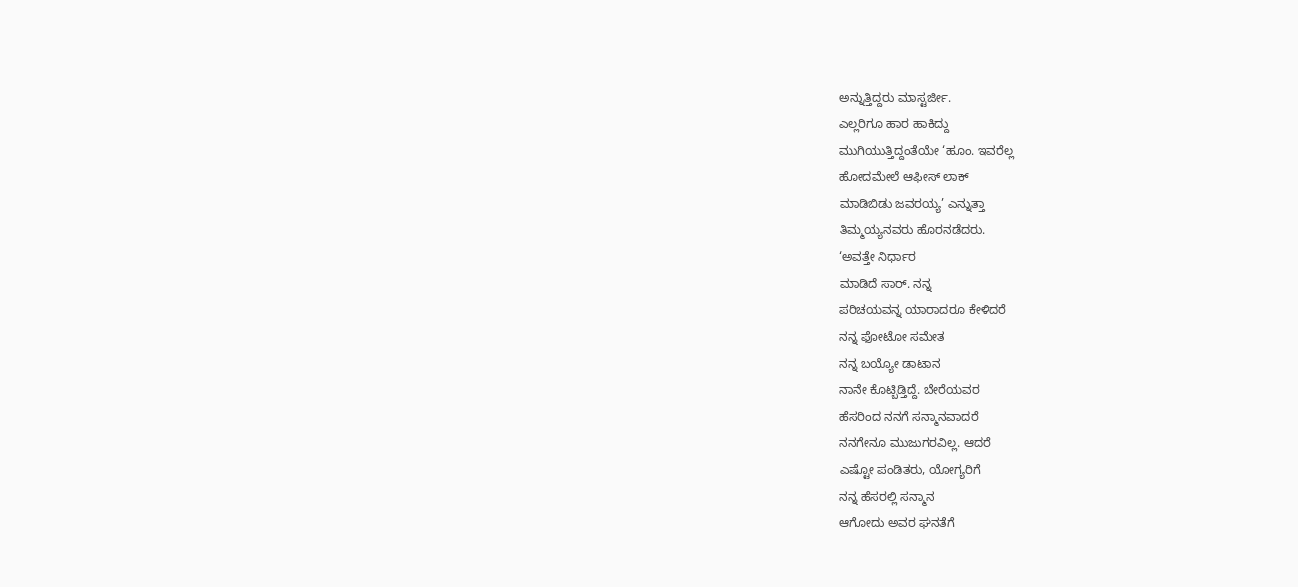ಅನ್ನುತ್ತಿದ್ದರು ಮಾಸ್ಟರ್ಜೀ.
ಎಲ್ಲರಿಗೂ ಹಾರ ಹಾಕಿದ್ದು
ಮುಗಿಯುತ್ತಿದ್ದಂತೆಯೇ ‘ಹೂಂ. ಇವರೆಲ್ಲ
ಹೋದಮೇಲೆ ಆಫೀಸ್ ಲಾಕ್
ಮಾಡಿಬಿಡು ಜವರಯ್ಯ’ ಎನ್ನುತ್ತಾ
ತಿಮ್ಮಯ್ಯನವರು ಹೊರನಡೆದರು.
‘ಅವತ್ತೇ ನಿರ್ಧಾರ
ಮಾಡಿದೆ ಸಾರ್. ನನ್ನ
ಪರಿಚಯವನ್ನ ಯಾರಾದರೂ ಕೇಳಿದರೆ
ನನ್ನ ಫೋಟೋ ಸಮೇತ
ನನ್ನ ಬಯ್ಯೋ ಡಾಟಾನ
ನಾನೇ ಕೊಟ್ಬಿಡ್ತಿದ್ದೆ. ಬೇರೆಯವರ
ಹೆಸರಿಂದ ನನಗೆ ಸನ್ಮಾನವಾದರೆ
ನನಗೇನೂ ಮುಜುಗರವಿಲ್ಲ. ಆದರೆ
ಎಷ್ಟೋ ಪಂಡಿತರು, ಯೋಗ್ಯರಿಗೆ
ನನ್ನ ಹೆಸರಲ್ಲಿ ಸನ್ಮಾನ
ಆಗೋದು ಅವರ ಘನತೆಗೆ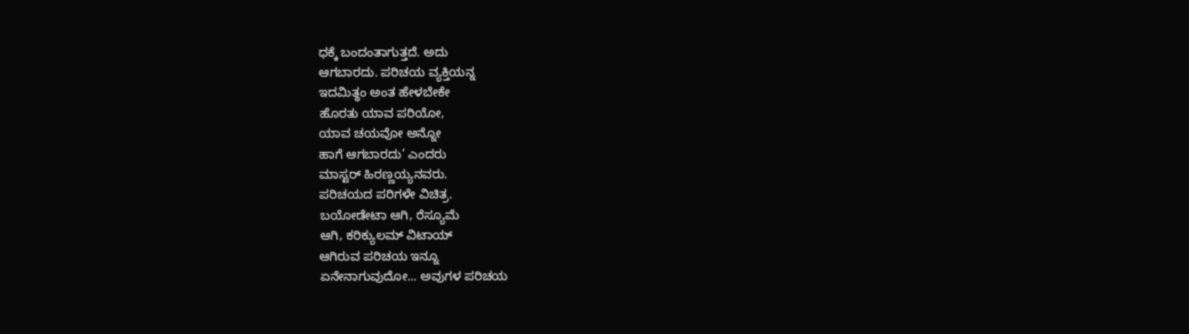ಧಕ್ಕೆ ಬಂದಂತಾಗುತ್ತದೆ. ಅದು
ಆಗಬಾರದು. ಪರಿಚಯ ವ್ಯಕ್ತಿಯನ್ನ
ಇದಮಿತ್ಥಂ ಅಂತ ಹೇಳಬೇಕೇ
ಹೊರತು ಯಾವ ಪರಿಯೋ,
ಯಾವ ಚಯವೋ ಅನ್ನೋ
ಹಾಗೆ ಆಗಬಾರದು’ ಎಂದರು
ಮಾಸ್ಟರ್ ಹಿರಣ್ಣಯ್ಯನವರು.
ಪರಿಚಯದ ಪರಿಗಳೇ ವಿಚಿತ್ರ.
ಬಯೋಡೇಟಾ ಆಗಿ, ರೆಸ್ಯೂಮೆ
ಆಗಿ, ಕರಿಕ್ಯುಲಮ್ ವಿಟಾಯ್
ಆಗಿರುವ ಪರಿಚಯ ಇನ್ನೂ
ಏನೇನಾಗುವುದೋ... ಅವುಗಳ ಪರಿಚಯ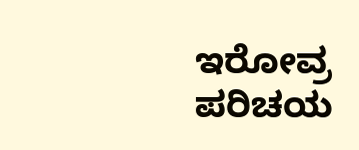ಇರೋವ್ರ ಪರಿಚಯ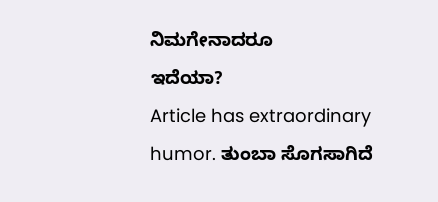ನಿಮಗೇನಾದರೂ
ಇದೆಯಾ?
Article has extraordinary humor. ತುಂಬಾ ಸೊಗಸಾಗಿದೆ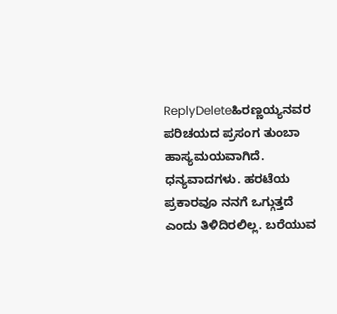ReplyDeleteಹಿರಣ್ಣಯ್ಯನವರ ಪರಿಚಯದ ಪ್ರಸಂಗ ತುಂಬಾ ಹಾಸ್ಯಮಯವಾಗಿದೆ.
ಧನ್ಯವಾದಗಳು. ಹರಟೆಯ ಪ್ರಕಾರವೂ ನನಗೆ ಒಗ್ಗುತ್ತದೆ ಎಂದು ತಿಳಿದಿರಲಿಲ್ಲ. ಬರೆಯುವ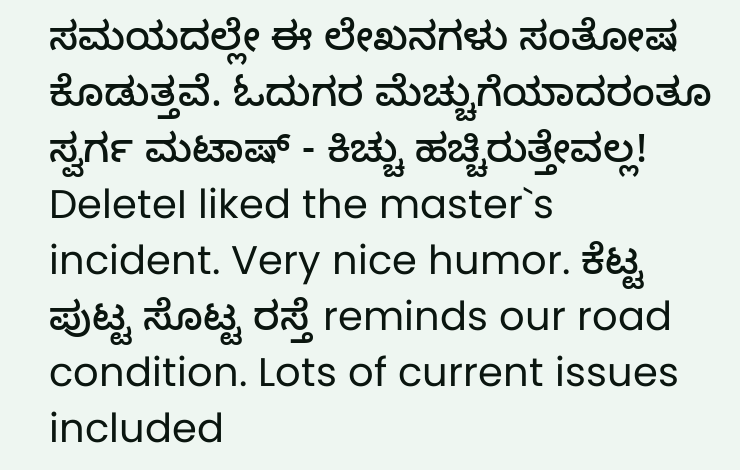ಸಮಯದಲ್ಲೇ ಈ ಲೇಖನಗಳು ಸಂತೋಷ ಕೊಡುತ್ತವೆ. ಓದುಗರ ಮೆಚ್ಚುಗೆಯಾದರಂತೂ ಸ್ವರ್ಗ ಮಟಾಷ್ - ಕಿಚ್ಚು ಹಚ್ಚಿರುತ್ತೇವಲ್ಲ!
DeleteI liked the master`s incident. Very nice humor. ಕೆಟ್ಟ ಪುಟ್ಟ ಸೊಟ್ಟ ರಸ್ತೆ reminds our road condition. Lots of current issues included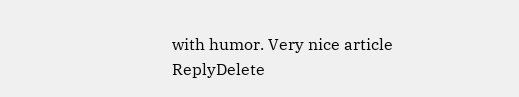with humor. Very nice article
ReplyDelete